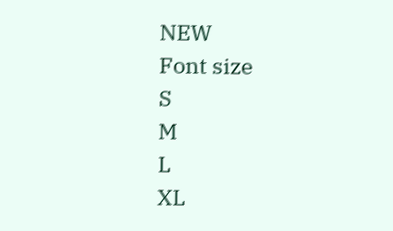NEW
Font size
S
M
L
XL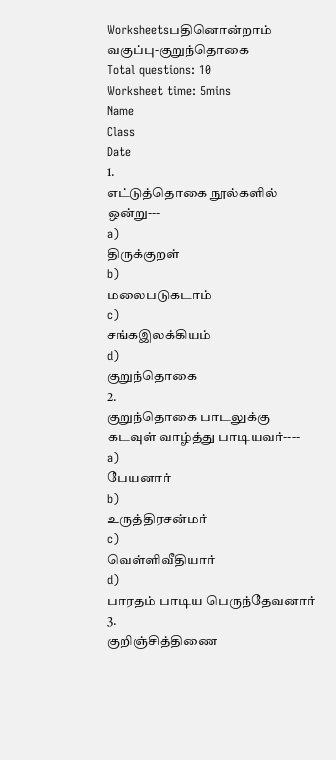Worksheetsபதினொன்றாம் வகுப்பு-குறுந்தொகை
Total questions: 10
Worksheet time: 5mins
Name
Class
Date
1.
எட்டுத்தொகை நூல்களில் ஒன்று---
a)
திருக்குறள்
b)
மலைபடுகடாம்
c)
சங்கஇலக்கியம்
d)
குறுந்தொகை
2.
குறுந்தொகை பாடலுக்கு கடவுள் வாழ்த்து பாடியவர்----
a)
பேயனார்
b)
உருத்திரசன்மர்
c)
வெள்ளிவீதியார்
d)
பாரதம் பாடிய பெருந்தேவனார்
3.
குறிஞ்சித்திணை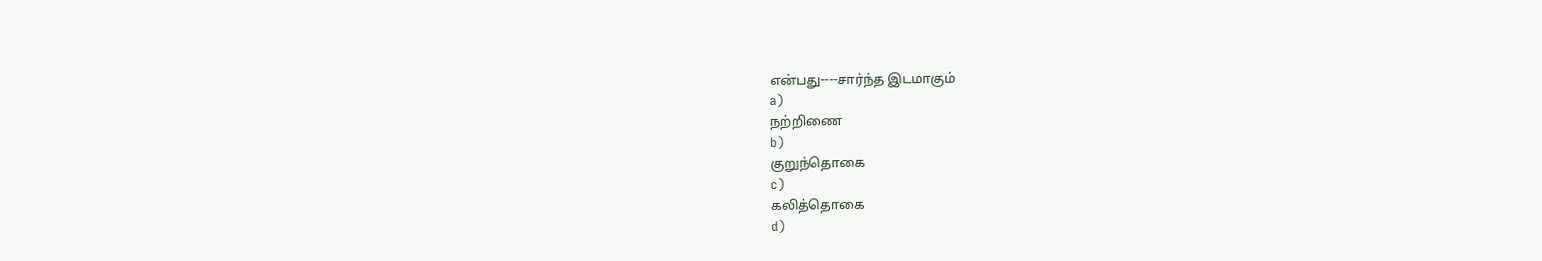என்பது----சார்ந்த இடமாகும்
a)
நற்றிணை
b)
குறுந்தொகை
c)
கலித்தொகை
d)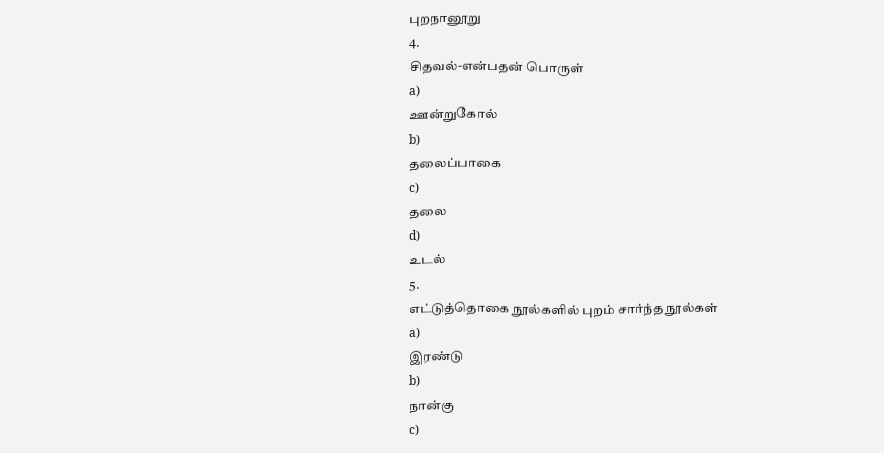புறநானூறு
4.
சிதவல்-என்பதன் பொருள்
a)
ஊன்றுகோல்
b)
தலைப்பாகை
c)
தலை
d)
உடல்
5.
எட்டுத்தொகை நூல்களில் புறம் சார்ந்த நூல்கள்
a)
இரண்டு
b)
நான்கு
c)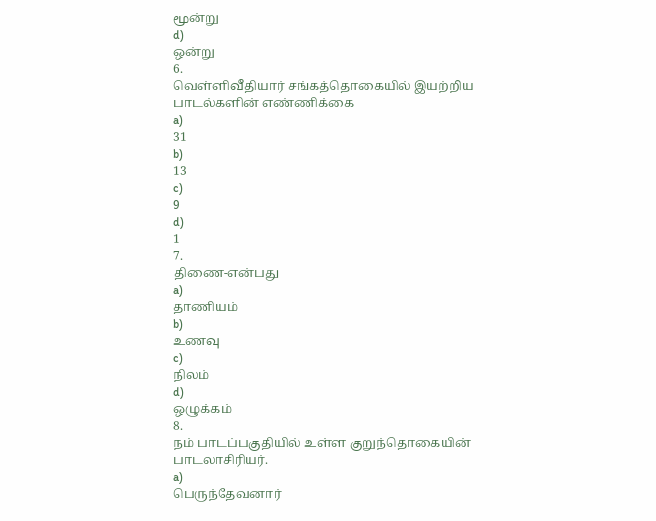மூன்று
d)
ஒன்று
6.
வெள்ளிவீதியார் சங்கத்தொகையில் இயற்றிய பாடல்களின் எண்ணிக்கை
a)
31
b)
13
c)
9
d)
1
7.
திணை-என்பது
a)
தாணியம்
b)
உணவு
c)
நிலம்
d)
ஒழுக்கம்
8.
நம் பாடப்பகுதியில் உள்ள குறுந்தொகையின் பாடலாசிரியர்.
a)
பெருந்தேவனார்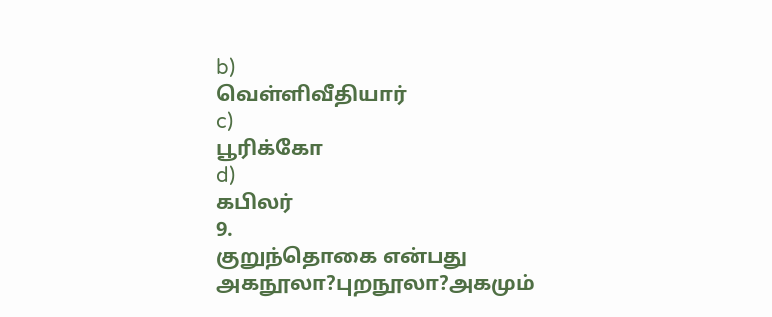b)
வெள்ளிவீதியார்
c)
பூரிக்கோ
d)
கபிலர்
9.
குறுந்தொகை என்பது அகநூலா?புறநூலா?அகமும்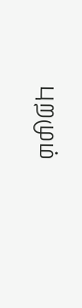புறமும்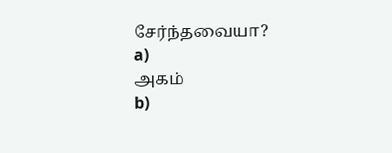சேர்ந்தவையா?
a)
அகம்
b)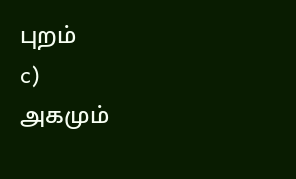புறம்
c)
அகமும்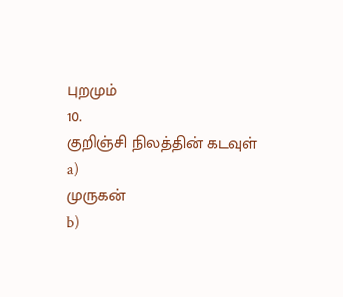புறமும்
10.
குறிஞ்சி நிலத்தின் கடவுள்
a)
முருகன்
b)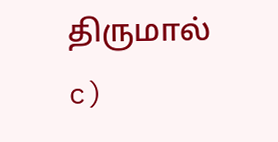திருமால்
c)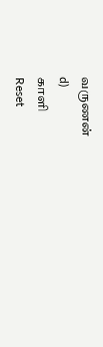வருணன்
d)
காளி
Reset